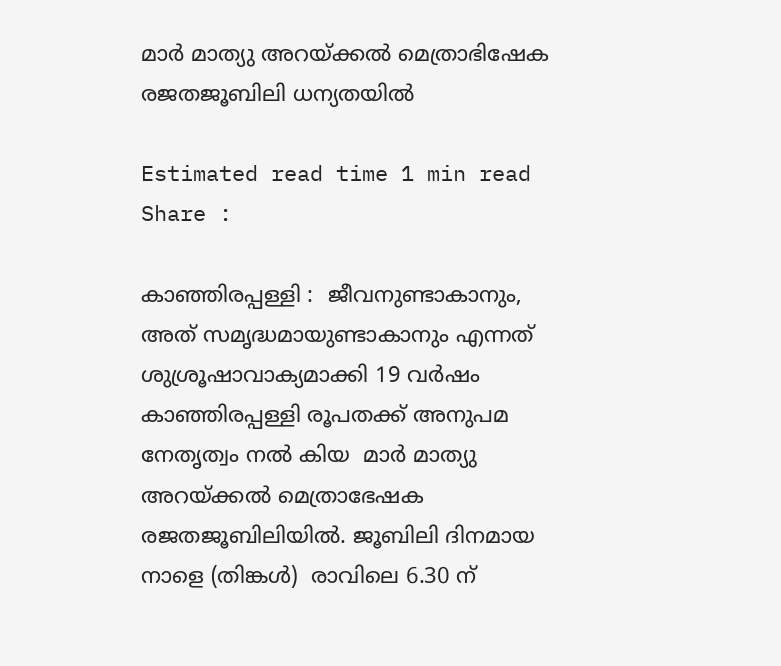മാര്‍ മാത്യു അറയ്ക്കല്‍ മെത്രാഭിഷേക രജതജൂബിലി ധന്യതയില്‍

Estimated read time 1 min read
Share :

കാഞ്ഞിരപ്പള്ളി :  ജീവനുണ്ടാകാനും, അത് സമൃദ്ധമായുണ്ടാകാനും എന്നത്  ശുശ്രൂഷാവാക്യമാക്കി 19 വര്‍ഷം  കാഞ്ഞിരപ്പള്ളി രൂപതക്ക് അനുപമ നേതൃത്വം നല്‍ കിയ  മാര്‍ മാത്യു അറയ്ക്കല്‍ മെത്രാഭേഷക രജതജൂബിലിയില്‍. ജൂബിലി ദിനമായ നാളെ (തിങ്കൾ)  രാവിലെ 6.30 ന്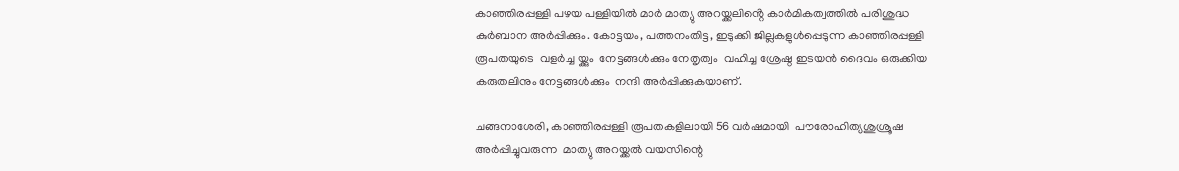കാഞ്ഞിരപ്പള്ളി പഴയ പള്ളിയിൽ മാർ മാത്യു അറയ്ക്കലിൻ്റെ കാർമികത്വത്തിൽ പരിശുദ്ധ കുർബാന അർപ്പിക്കും. കോട്ടയം, പത്തനംതിട്ട, ഇടുക്കി ജില്ലകളുൾപ്പെടുന്ന കാഞ്ഞിരപ്പള്ളി രൂപതയുടെ  വളര്‍ച്ച യ്ക്കും  നേട്ടങ്ങള്‍ക്കും നേതൃത്വം  വഹിച്ച ശ്രേഷ്ഠ ഇടയന്‍ ദൈവം ഒരുക്കിയ  കരുതലിനും നേട്ടങ്ങള്‍ക്കും  നന്ദി അര്‍പ്പിക്കുകയാണ്.

ചങ്ങനാശേരി, കാഞ്ഞിരപ്പള്ളി രൂപതകളിലായി 56 വര്‍ഷമായി  പൗരോഹിത്യശുശ്രൂഷ അര്‍പ്പിച്ചുവരുന്ന  മാത്യു അറയ്ക്കല്‍ വയസിന്റെ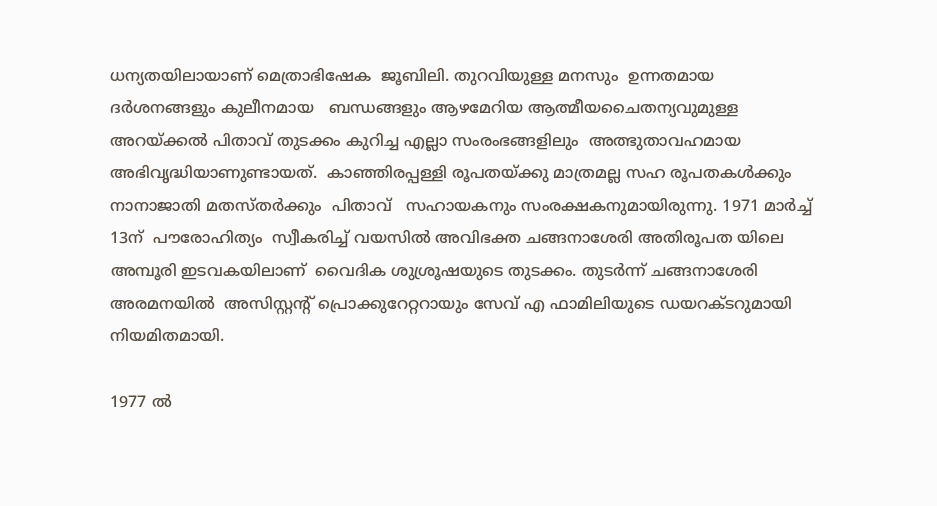ധന്യതയിലായാണ് മെത്രാഭിഷേക  ജൂബിലി. തുറവിയുള്ള മനസും  ഉന്നതമായ ദര്‍ശനങ്ങളും കുലീനമായ   ബന്ധങ്ങളും ആഴമേറിയ ആത്മീയചൈതന്യവുമുള്ള  അറയ്ക്കല്‍ പിതാവ് തുടക്കം കുറിച്ച എല്ലാ സംരംഭങ്ങളിലും  അത്ഭുതാവഹമായ  അഭിവൃദ്ധിയാണുണ്ടായത്.  കാഞ്ഞിരപ്പള്ളി രൂപതയ്ക്കു മാത്രമല്ല സഹ രൂപതകള്‍ക്കും നാനാജാതി മതസ്തര്‍ക്കും  പിതാവ്   സഹായകനും സംരക്ഷകനുമായിരുന്നു. 1971 മാര്‍ച്ച് 13ന്  പൗരോഹിത്യം  സ്വീകരിച്ച് വയസില്‍ അവിഭക്ത ചങ്ങനാശേരി അതിരൂപത യിലെ  അമ്പൂരി ഇടവകയിലാണ്  വൈദിക ശുശ്രൂഷയുടെ തുടക്കം. തുടര്‍ന്ന് ചങ്ങനാശേരി അരമനയില്‍  അസിസ്റ്റന്റ് പ്രൊക്കുറേറ്ററായും സേവ് എ ഫാമിലിയുടെ ഡയറക്ടറുമായി നിയമിതമായി.

1977 ല്‍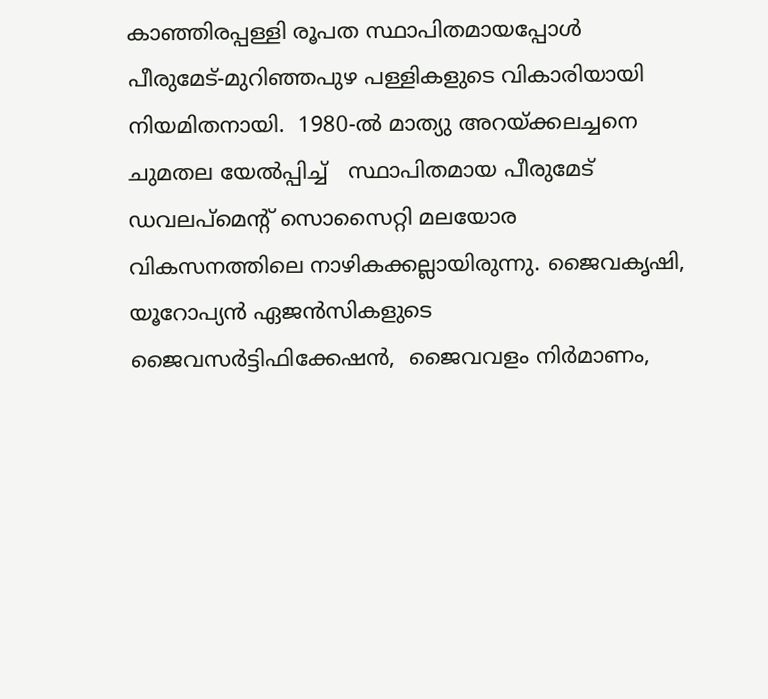കാഞ്ഞിരപ്പള്ളി രൂപത സ്ഥാപിതമായപ്പോള്‍  പീരുമേട്-മുറിഞ്ഞപുഴ പള്ളികളുടെ വികാരിയായി നിയമിതനായി.  1980-ല്‍ മാത്യു അറയ്ക്കലച്ചനെ ചുമതല യേല്‍പ്പിച്ച്   സ്ഥാപിതമായ പീരുമേട് ഡവലപ്‌മെന്റ് സൊസൈറ്റി മലയോര  വികസനത്തിലെ നാഴികക്കല്ലായിരുന്നു. ജൈവകൃഷി, യൂറോപ്യന്‍ ഏജന്‍സികളുടെ  ജൈവസര്‍ട്ടിഫിക്കേഷന്‍,  ജൈവവളം നിര്‍മാണം,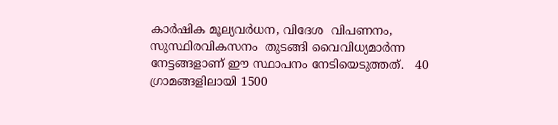കാര്‍ഷിക മൂല്യവര്‍ധന, വിദേശ  വിപണനം, സുസ്ഥിരവികസനം  തുടങ്ങി വൈവിധ്യമാര്‍ന്ന നേട്ടങ്ങളാണ് ഈ സ്ഥാപനം നേടിയെടുത്തത്.   40  ഗ്രാമങ്ങളിലായി 1500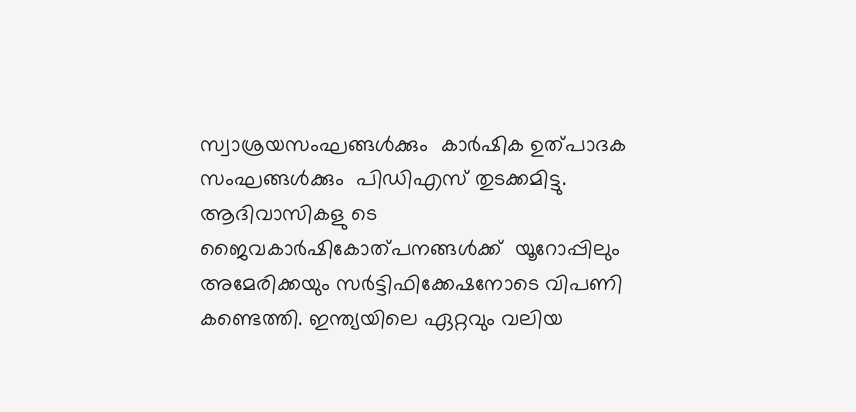സ്വാശ്രയസംഘങ്ങള്‍ക്കും  കാര്‍ഷിക ഉത്പാദക സംഘങ്ങള്‍ക്കും  പിഡിഎസ് തുടക്കമിട്ടു.  ആദിവാസികളു ടെ ജൈവകാര്‍ഷികോത്പനങ്ങള്‍ക്ക്  യൂറോപ്പിലും അമേരിക്കയും സര്‍ട്ടിഫിക്കേഷനോടെ വിപണി കണ്ടെത്തി. ഇന്ത്യയിലെ ഏറ്റവും വലിയ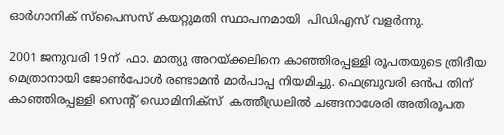ഓര്‍ഗാനിക് സ്‌പൈസസ് കയറ്റുമതി സ്ഥാപനമായി  പിഡിഎസ് വളര്‍ന്നു.

2001 ജനുവരി 19ന്  ഫാ. മാത്യു അറയ്ക്കലിനെ കാഞ്ഞിരപ്പള്ളി രൂപതയുടെ ത്രിദീയ  മെത്രാനായി ജോണ്‍പോള്‍ രണ്ടാമന്‍ മാര്‍പാപ്പ നിയമിച്ചു. ഫെബ്രുവരി ഒന്‍പ തിന്  കാഞ്ഞിരപ്പള്ളി സെന്റ് ഡൊമിനിക്‌സ്  കത്തീഡ്രലില്‍ ചങ്ങനാശേരി അതിരൂപത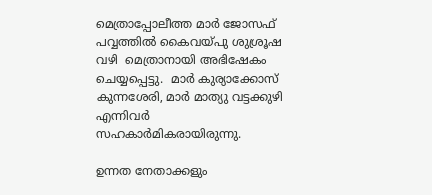മെത്രാപ്പോലീത്ത മാര്‍ ജോസഫ് പവ്വത്തില്‍ കൈവയ്പു ശുശ്രൂഷ വഴി  മെത്രാനായി അഭിഷേകം ചെയ്യപ്പെട്ടു.  മാര്‍ കുര്യാക്കോസ് കുന്നശേരി, മാര്‍ മാത്യു വട്ടക്കുഴി എന്നിവര്‍ സഹകാര്‍മികരായിരുന്നു.

ഉന്നത നേതാക്കളും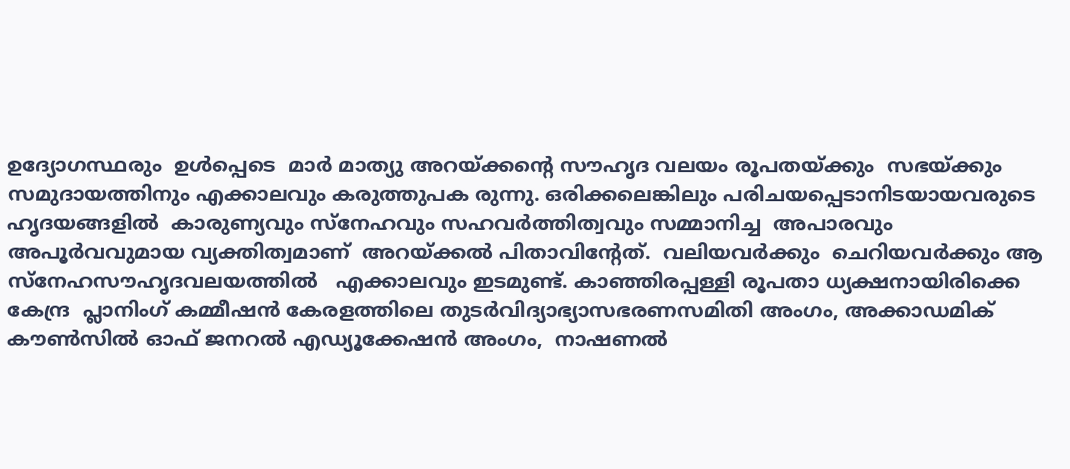ഉദ്യോഗസ്ഥരും  ഉള്‍പ്പെടെ  മാര്‍ മാത്യു അറയ്ക്കന്റെ സൗഹൃദ വലയം രൂപതയ്ക്കും  സഭയ്ക്കും സമുദായത്തിനും എക്കാലവും കരുത്തുപക രുന്നു. ഒരിക്കലെങ്കിലും പരിചയപ്പെടാനിടയായവരുടെ  ഹൃദയങ്ങളില്‍  കാരുണ്യവും സ്‌നേഹവും സഹവര്‍ത്തിത്വവും സമ്മാനിച്ച  അപാരവും അപൂര്‍വവുമായ വ്യക്തിത്വമാണ്  അറയ്ക്കല്‍ പിതാവിന്റേത്.  വലിയവര്‍ക്കും  ചെറിയവര്‍ക്കും ആ സ്‌നേഹസൗഹൃദവലയത്തില്‍   എക്കാലവും ഇടമുണ്ട്. കാഞ്ഞിരപ്പള്ളി രൂപതാ ധ്യക്ഷനായിരിക്കെ കേന്ദ്ര  പ്ലാനിംഗ് കമ്മീഷന്‍ കേരളത്തിലെ തുടര്‍വിദ്യാഭ്യാസഭരണസമിതി അംഗം, അക്കാഡമിക് കൗണ്‍സില്‍ ഓഫ് ജനറല്‍ എഡ്യൂക്കേഷന്‍ അംഗം,  നാഷണല്‍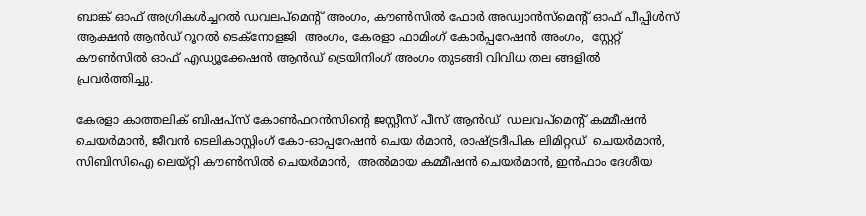ബാങ്ക് ഓഫ് അഗ്രികള്‍ച്ചറല്‍ ഡവലപ്‌മെന്റ് അംഗം, കൗണ്‍സില്‍ ഫോര്‍ അഡ്വാന്‍സ്‌മെന്റ് ഓഫ് പീപ്പിള്‍സ് ആക്ഷന്‍ ആന്‍ഡ് റൂറല്‍ ടെക്‌നോളജി  അംഗം, കേരളാ ഫാമിംഗ് കോര്‍പ്പറേഷന്‍ അംഗം,  സ്റ്റേറ്റ് കൗണ്‍സില്‍ ഓഫ് എഡ്യൂക്കേഷന്‍ ആന്‍ഡ് ട്രെയിനിംഗ് അംഗം തുടങ്ങി വിവിധ തല ങ്ങളില്‍  പ്രവര്‍ത്തിച്ചു.

കേരളാ കാത്തലിക് ബിഷപ്‌സ് കോണ്‍ഫറന്‍സിന്റെ ജസ്റ്റീസ് പീസ് ആന്‍ഡ്  ഡലവപ്‌മെന്റ് കമ്മീഷന്‍ ചെയര്‍മാന്‍, ജീവന്‍ ടെലികാസ്റ്റിംഗ് കോ-ഓപ്പറേഷന്‍ ചെയ ര്‍മാന്‍, രാഷ്ട്രദീപിക ലിമിറ്റഡ്  ചെയര്‍മാന്‍,  സിബിസിഐ ലെയ്റ്റി കൗണ്‍സില്‍ ചെയര്‍മാന്‍,  അല്‍മായ കമ്മീഷന്‍ ചെയര്‍മാന്‍, ഇന്‍ഫാം ദേശീയ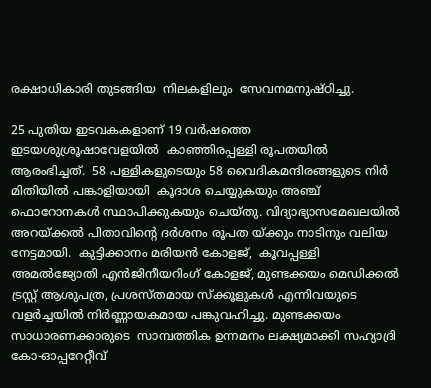രക്ഷാധികാരി തുടങ്ങിയ  നിലകളിലും  സേവനമനുഷ്ഠിച്ചു.

25 പുതിയ ഇടവകകളാണ് 19 വര്‍ഷത്തെ ഇടയശുശ്രൂഷാവേളയില്‍  കാഞ്ഞിരപ്പള്ളി രൂപതയില്‍ ആരംഭിച്ചത്.  58 പള്ളികളുടെയും 58 വൈദികമന്ദിരങ്ങളുടെ നിര്‍ മിതിയില്‍ പങ്കാളിയായി  കൂദാശ ചെയ്യുകയും അഞ്ച് ഫൊറോനകള്‍ സ്ഥാപിക്കുകയും ചെയ്തു. വിദ്യാഭ്യാസമേഖലയില്‍ അറയ്ക്കല്‍ പിതാവിന്റെ ദര്‍ശനം രൂപത യ്ക്കും നാടിനും വലിയ നേട്ടമായി.  കുട്ടിക്കാനം മരിയന്‍ കോളജ്,  കൂവപ്പള്ളി  അമല്‍ജ്യോതി എന്‍ജിനീയറിംഗ് കോളജ്, മുണ്ടക്കയം മെഡിക്കൽ ട്രസ്റ്റ് ആശുപത്ര, പ്രശസ്തമായ സ്ക്കൂളുകൾ എന്നിവയുടെ വളർച്ചയിൽ നിർണ്ണായകമായ പങ്കുവഹിച്ചു. മുണ്ടക്കയം സാധാരണക്കാരുടെ  സാമ്പത്തിക ഉന്നമനം ലക്ഷ്യമാക്കി സഹ്യാദ്രി കോ-ഓപ്പറേറ്റീവ്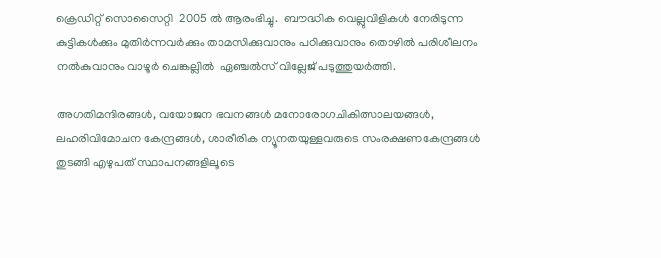ക്രെഡിറ്റ് സൊസൈറ്റി  2005 ല്‍ ആരംഭിച്ചു.  ബൗദ്ധിക വെല്ലുവിളികള്‍ നേരിടുന്ന കുട്ടികള്‍ക്കും മുതിര്‍ന്നവര്‍ക്കും താമസിക്കുവാനും പഠിക്കുവാനും തൊഴില്‍ പരിശീലനം നല്‍കുവാനും വാഴൂര്‍ ചെങ്കല്ലില്‍  ഏഞ്ചല്‍സ് വില്ലേജ് പടുത്തുയര്‍ത്തി.

അഗതിമന്ദിരങ്ങള്‍, വയോജന ഭവനങ്ങള്‍ മനോരോഗചികിത്സാലയങ്ങള്‍, ലഹരിവിമോചന കേന്ദ്രങ്ങള്‍, ശാരീരിക ന്യൂനതയുള്ളവരുടെ സംരക്ഷണകേന്ദ്രങ്ങള്‍ തുടങ്ങി എഴുപത് സ്ഥാപനങ്ങളിലൂടെ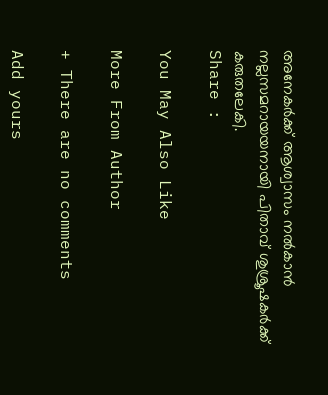അനേകര്‍ക്ക് ആശ്വാസം നല്‍കാന്‍ നല്ലസമറായയനായി പിതാവ് ശുശ്രൂഷകര്‍ക്ക് കരുതലേകി.
Share :

You May Also Like

More From Author

+ There are no comments

Add yours